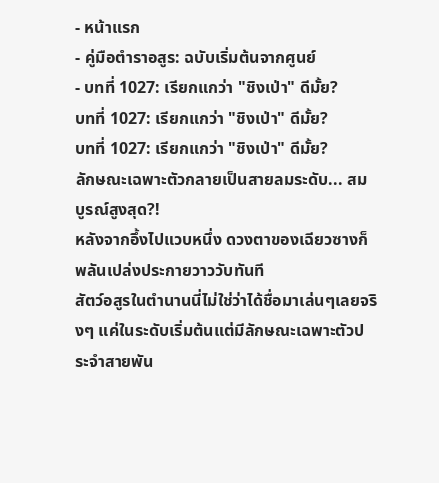- หน้าแรก
- คู่มือตำราอสูร: ฉบับเริ่มต้นจากศูนย์
- บทที่ 1027: เรียกแกว่า "ชิงเป่า" ดีมั้ย?
บทที่ 1027: เรียกแกว่า "ชิงเป่า" ดีมั้ย?
บทที่ 1027: เรียกแกว่า "ชิงเป่า" ดีมั้ย?
ลักษณะเฉพาะตัวกลายเป็นสายลมระดับ... สมบูรณ์สูงสุด?!
หลังจากอึ้งไปแวบหนึ่ง ดวงตาของเฉียวซางก็พลันเปล่งประกายวาววับทันที
สัตว์อสูรในตำนานนี่ไม่ใช่ว่าได้ชื่อมาเล่นๆเลยจริงๆ แค่ในระดับเริ่มต้นแต่มีลักษณะเฉพาะตัวประจำสายพัน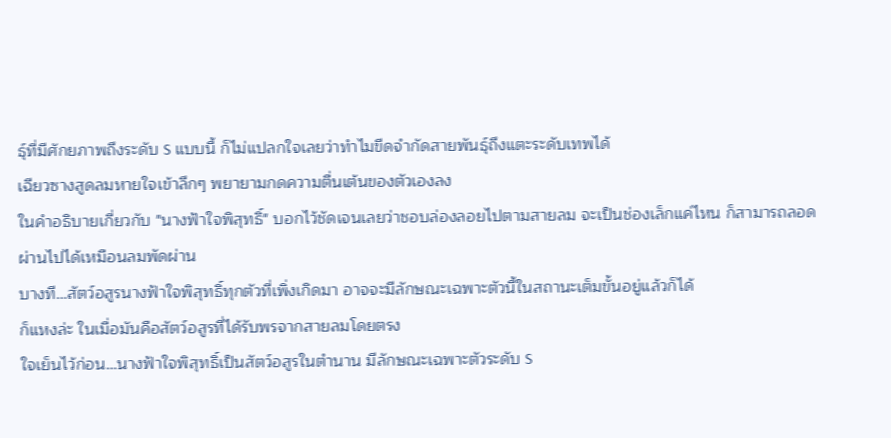ธุ์ที่มีศักยภาพถึงระดับ S แบบนี้ ก็ไม่แปลกใจเลยว่าทำไมขีดจำกัดสายพันธุ์ถึงแตะระดับเทพได้
เฉียวซางสูดลมหายใจเข้าลึกๆ พยายามกดความตื่นเต้นของตัวเองลง
ในคำอธิบายเกี่ยวกับ "นางฟ้าใจพิสุทธิ์" บอกไว้ชัดเจนเลยว่าชอบล่องลอยไปตามสายลม จะเป็นช่องเล็กแค่ไหน ก็สามารถลอดผ่านไปได้เหมือนลมพัดผ่าน
บางที…สัตว์อสูรนางฟ้าใจพิสุทธิ์ทุกตัวที่เพิ่งเกิดมา อาจจะมีลักษณะเฉพาะตัวนี้ในสถานะเต็มขั้นอยู่แล้วก็ได้
ก็แหงล่ะ ในเมื่อมันคือสัตว์อสูรที่ได้รับพรจากสายลมโดยตรง
ใจเย็นไว้ก่อน…นางฟ้าใจพิสุทธิ์เป็นสัตว์อสูรในตำนาน มีลักษณะเฉพาะตัวระดับ S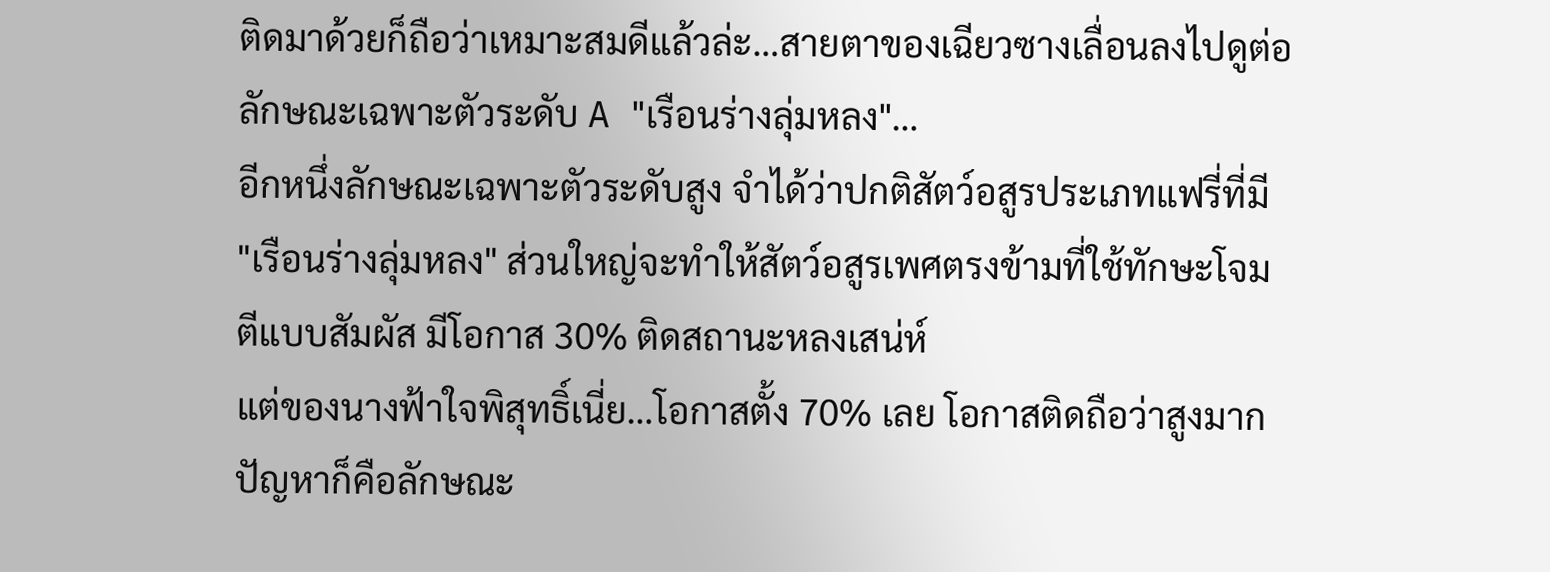ติดมาด้วยก็ถือว่าเหมาะสมดีแล้วล่ะ…สายตาของเฉียวซางเลื่อนลงไปดูต่อ
ลักษณะเฉพาะตัวระดับ A "เรือนร่างลุ่มหลง"…
อีกหนึ่งลักษณะเฉพาะตัวระดับสูง จำได้ว่าปกติสัตว์อสูรประเภทแฟรี่ที่มี "เรือนร่างลุ่มหลง" ส่วนใหญ่จะทำให้สัตว์อสูรเพศตรงข้ามที่ใช้ทักษะโจมตีแบบสัมผัส มีโอกาส 30% ติดสถานะหลงเสน่ห์
แต่ของนางฟ้าใจพิสุทธิ์เนี่ย…โอกาสตั้ง 70% เลย โอกาสติดถือว่าสูงมาก
ปัญหาก็คือลักษณะ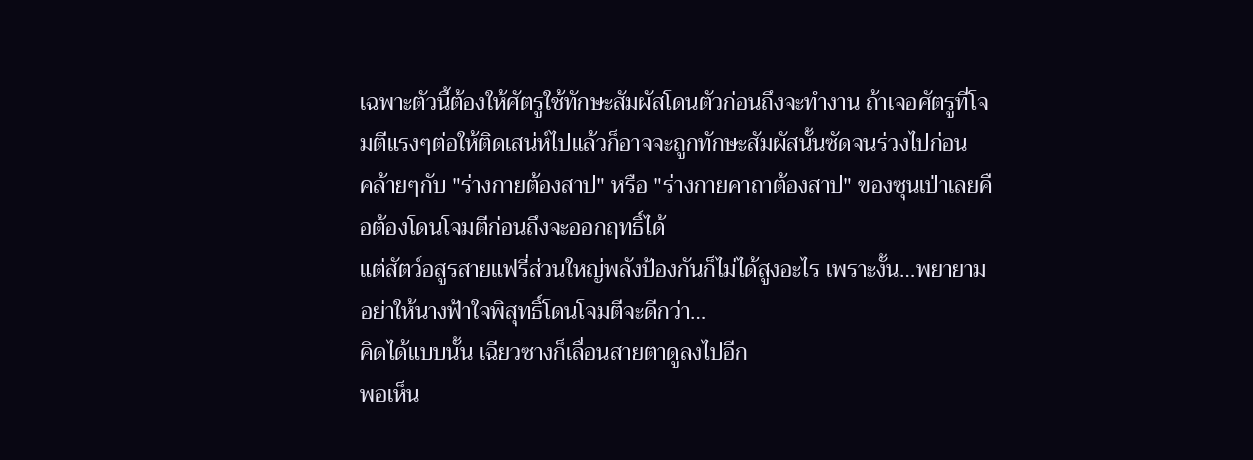เฉพาะตัวนี้ต้องให้ศัตรูใช้ทักษะสัมผัสโดนตัวก่อนถึงจะทำงาน ถ้าเจอศัตรูที่โจมตีแรงๆต่อให้ติดเสน่ห์ไปแล้วก็อาจจะถูกทักษะสัมผัสนั้นซัดจนร่วงไปก่อน
คล้ายๆกับ "ร่างกายต้องสาป" หรือ "ร่างกายคาถาต้องสาป" ของซุนเป่าเลยคือต้องโดนโจมตีก่อนถึงจะออกฤทธิ์ได้
แต่สัตว์อสูรสายแฟรี่ส่วนใหญ่พลังป้องกันก็ไม่ได้สูงอะไร เพราะงั้น…พยายามอย่าให้นางฟ้าใจพิสุทธิ์โดนโจมตีจะดีกว่า…
คิดได้แบบนั้น เฉียวซางก็เลื่อนสายตาดูลงไปอีก
พอเห็น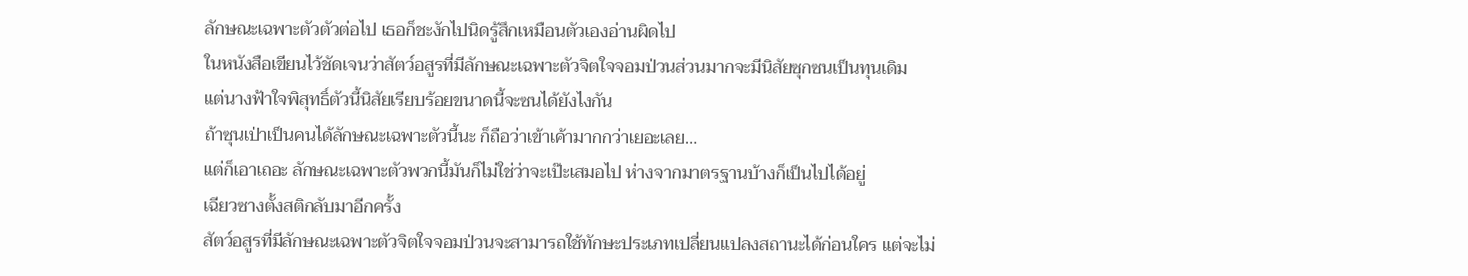ลักษณะเฉพาะตัวตัวต่อไป เธอก็ชะงักไปนิดรู้สึกเหมือนตัวเองอ่านผิดไป
ในหนังสือเขียนไว้ชัดเจนว่าสัตว์อสูรที่มีลักษณะเฉพาะตัวจิตใจจอมป่วนส่วนมากจะมีนิสัยซุกซนเป็นทุนเดิม
แต่นางฟ้าใจพิสุทธิ์ตัวนี้นิสัยเรียบร้อยขนาดนี้จะซนได้ยังไงกัน
ถ้าซุนเป่าเป็นคนได้ลักษณะเฉพาะตัวนี้นะ ก็ถือว่าเข้าเค้ามากกว่าเยอะเลย…
แต่ก็เอาเถอะ ลักษณะเฉพาะตัวพวกนี้มันก็ไม่ใช่ว่าจะเป๊ะเสมอไป ห่างจากมาตรฐานบ้างก็เป็นไปได้อยู่
เฉียวซางตั้งสติกลับมาอีกครั้ง
สัตว์อสูรที่มีลักษณะเฉพาะตัวจิตใจจอมป่วนจะสามารถใช้ทักษะประเภทเปลี่ยนแปลงสถานะได้ก่อนใคร แต่จะไม่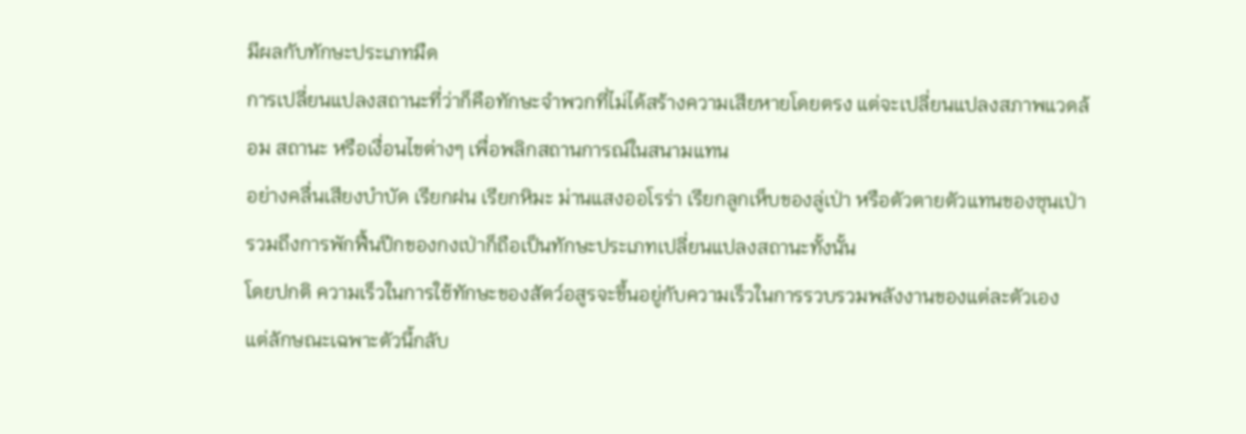มีผลกับทักษะประเภทมืด
การเปลี่ยนแปลงสถานะที่ว่าก็คือทักษะจำพวกที่ไม่ได้สร้างความเสียหายโดยตรง แต่จะเปลี่ยนแปลงสภาพแวดล้อม สถานะ หรือเงื่อนไขต่างๆ เพื่อพลิกสถานการณ์ในสนามแทน
อย่างคลื่นเสียงบำบัด เรียกฝน เรียกหิมะ ม่านแสงออโรร่า เรียกลูกเห็บของลู่เป่า หรือตัวตายตัวแทนของซุนเป่า รวมถึงการพักฟื้นปีกของกงเป่าก็ถือเป็นทักษะประเภทเปลี่ยนแปลงสถานะทั้งนั้น
โดยปกติ ความเร็วในการใช้ทักษะของสัตว์อสูรจะขึ้นอยู่กับความเร็วในการรวบรวมพลังงานของแต่ละตัวเอง
แต่ลักษณะเฉพาะตัวนี้กลับ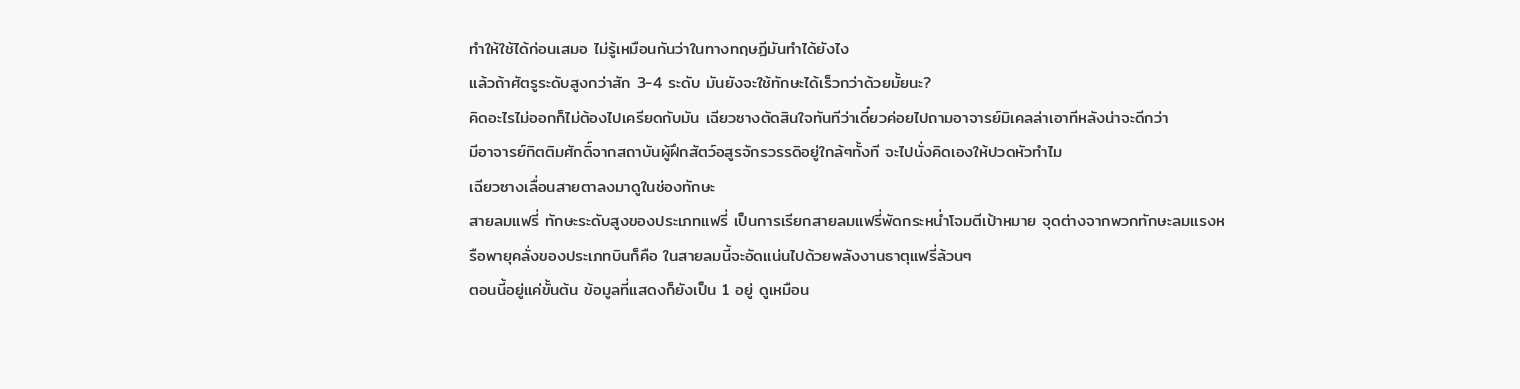ทำให้ใช้ได้ก่อนเสมอ ไม่รู้เหมือนกันว่าในทางทฤษฏีมันทำได้ยังไง
แล้วถ้าศัตรูระดับสูงกว่าสัก 3-4 ระดับ มันยังจะใช้ทักษะได้เร็วกว่าด้วยมั้ยนะ?
คิดอะไรไม่ออกก็ไม่ต้องไปเครียดกับมัน เฉียวซางตัดสินใจทันทีว่าเดี๋ยวค่อยไปถามอาจารย์มิเคลล่าเอาทีหลังน่าจะดีกว่า
มีอาจารย์กิตติมศักดิ์จากสถาบันผู้ฝึกสัตว์อสูรจักรวรรดิอยู่ใกล้ๆทั้งที จะไปนั่งคิดเองให้ปวดหัวทำไม
เฉียวซางเลื่อนสายตาลงมาดูในช่องทักษะ
สายลมแฟรี่ ทักษะระดับสูงของประเภทแฟรี่ เป็นการเรียกสายลมแฟรี่พัดกระหน่ำโจมตีเป้าหมาย จุดต่างจากพวกทักษะลมแรงหรือพายุคลั่งของประเภทบินก็คือ ในสายลมนี้จะอัดแน่นไปด้วยพลังงานธาตุแฟรี่ล้วนๆ
ตอนนี้อยู่แค่ขั้นต้น ข้อมูลที่แสดงก็ยังเป็น 1 อยู่ ดูเหมือน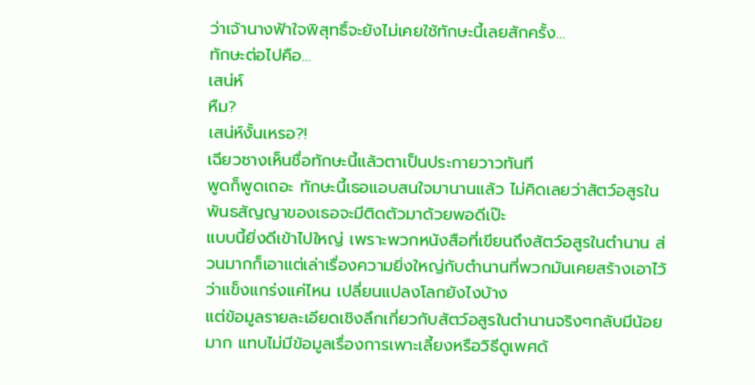ว่าเจ้านางฟ้าใจพิสุทธิ์จะยังไม่เคยใช้ทักษะนี้เลยสักครั้ง…
ทักษะต่อไปคือ…
เสน่ห์
หืม?
เสน่ห์งั้นเหรอ?!
เฉียวซางเห็นชื่อทักษะนี้แล้วตาเป็นประกายวาวทันที
พูดก็พูดเถอะ ทักษะนี้เธอแอบสนใจมานานแล้ว ไม่คิดเลยว่าสัตว์อสูรในพันธสัญญาของเธอจะมีติดตัวมาด้วยพอดีเป๊ะ
แบบนี้ยิ่งดีเข้าไปใหญ่ เพราะพวกหนังสือที่เขียนถึงสัตว์อสูรในตำนาน ส่วนมากก็เอาแต่เล่าเรื่องความยิ่งใหญ่กับตำนานที่พวกมันเคยสร้างเอาไว้ว่าแข็งแกร่งแค่ไหน เปลี่ยนแปลงโลกยังไงบ้าง
แต่ข้อมูลรายละเอียดเชิงลึกเกี่ยวกับสัตว์อสูรในตำนานจริงๆกลับมีน้อยมาก แทบไม่มีข้อมูลเรื่องการเพาะเลี้ยงหรือวิธีดูเพศด้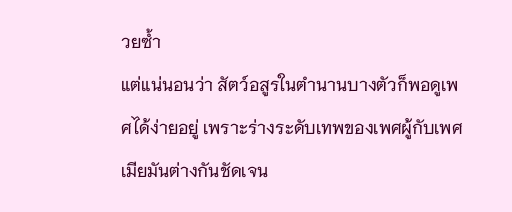วยซ้ำ
แต่แน่นอนว่า สัตว์อสูรในตำนานบางตัวก็พอดูเพศได้ง่ายอยู่ เพราะร่างระดับเทพของเพศผู้กับเพศเมียมันต่างกันชัดเจน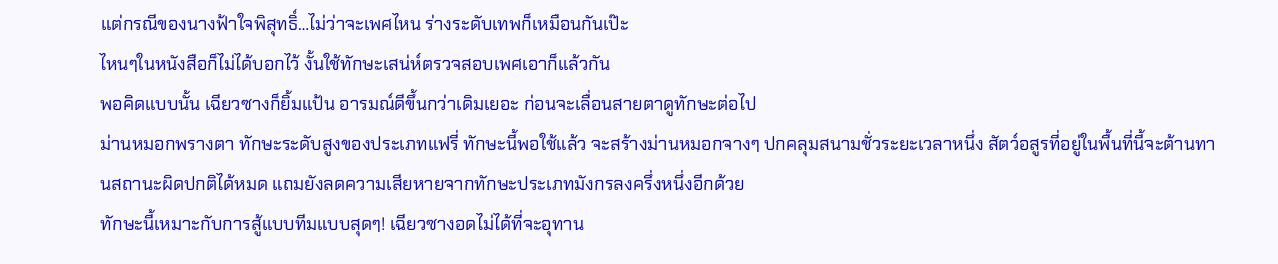แต่กรณีของนางฟ้าใจพิสุทธิ์…ไม่ว่าจะเพศไหน ร่างระดับเทพก็เหมือนกันเป๊ะ
ไหนๆในหนังสือก็ไม่ได้บอกไว้ งั้นใช้ทักษะเสน่ห์ตรวจสอบเพศเอาก็แล้วกัน
พอคิดแบบนั้น เฉียวซางก็ยิ้มแป้น อารมณ์ดีขึ้นกว่าเดิมเยอะ ก่อนจะเลื่อนสายตาดูทักษะต่อไป
ม่านหมอกพรางตา ทักษะระดับสูงของประเภทแฟรี่ ทักษะนี้พอใช้แล้ว จะสร้างม่านหมอกจางๆ ปกคลุมสนามชั่วระยะเวลาหนึ่ง สัตว์อสูรที่อยู่ในพื้นที่นี้จะต้านทานสถานะผิดปกติได้หมด แถมยังลดความเสียหายจากทักษะประเภทมังกรลงครึ่งหนึ่งอีกด้วย
ทักษะนี้เหมาะกับการสู้แบบทีมแบบสุดๆ! เฉียวซางอดไม่ได้ที่จะอุทาน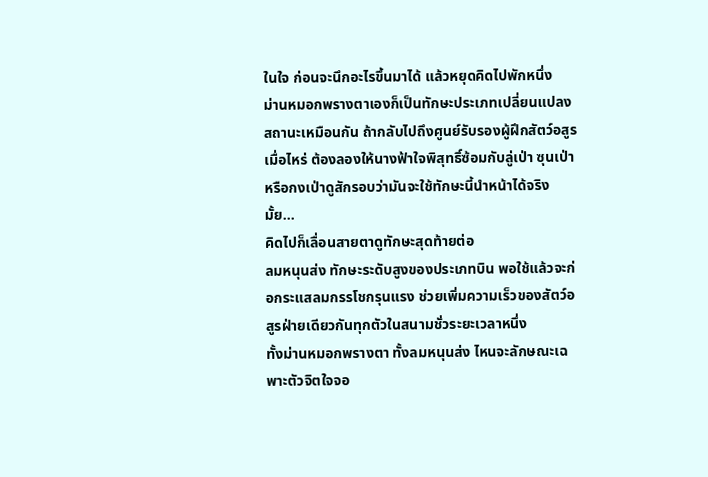ในใจ ก่อนจะนึกอะไรขึ้นมาได้ แล้วหยุดคิดไปพักหนึ่ง
ม่านหมอกพรางตาเองก็เป็นทักษะประเภทเปลี่ยนแปลงสถานะเหมือนกัน ถ้ากลับไปถึงศูนย์รับรองผู้ฝึกสัตว์อสูรเมื่อไหร่ ต้องลองให้นางฟ้าใจพิสุทธิ์ซ้อมกับลู่เป่า ซุนเป่า หรือกงเป่าดูสักรอบว่ามันจะใช้ทักษะนี้นำหน้าได้จริงมั้ย…
คิดไปก็เลื่อนสายตาดูทักษะสุดท้ายต่อ
ลมหนุนส่ง ทักษะระดับสูงของประเภทบิน พอใช้แล้วจะก่อกระแสลมกรรโชกรุนแรง ช่วยเพิ่มความเร็วของสัตว์อสูรฝ่ายเดียวกันทุกตัวในสนามชั่วระยะเวลาหนึ่ง
ทั้งม่านหมอกพรางตา ทั้งลมหนุนส่ง ไหนจะลักษณะเฉพาะตัวจิตใจจอ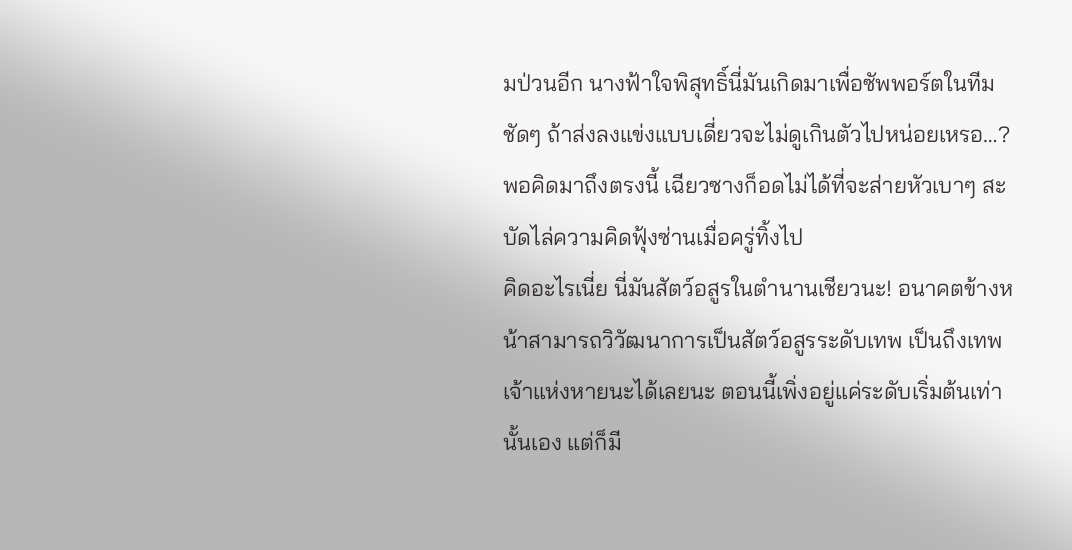มป่วนอีก นางฟ้าใจพิสุทธิ์นี่มันเกิดมาเพื่อซัพพอร์ตในทีมชัดๆ ถ้าส่งลงแข่งแบบเดี่ยวจะไม่ดูเกินตัวไปหน่อยเหรอ…?
พอคิดมาถึงตรงนี้ เฉียวซางก็อดไม่ได้ที่จะส่ายหัวเบาๆ สะบัดไล่ความคิดฟุ้งซ่านเมื่อครู่ทิ้งไป
คิดอะไรเนี่ย นี่มันสัตว์อสูรในตำนานเชียวนะ! อนาคตข้างหน้าสามารถวิวัฒนาการเป็นสัตว์อสูรระดับเทพ เป็นถึงเทพเจ้าแห่งหายนะได้เลยนะ ตอนนี้เพิ่งอยู่แค่ระดับเริ่มต้นเท่านั้นเอง แต่ก็มี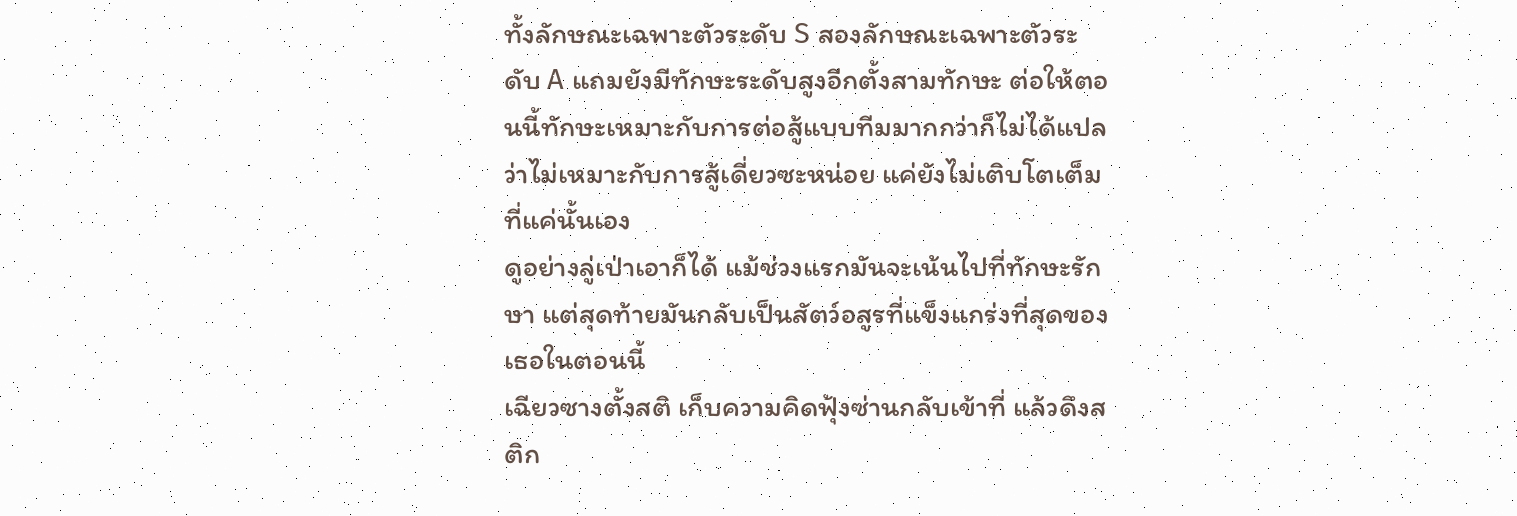ทั้งลักษณะเฉพาะตัวระดับ S สองลักษณะเฉพาะตัวระดับ A แถมยังมีทักษะระดับสูงอีกตั้งสามทักษะ ต่อให้ตอนนี้ทักษะเหมาะกับการต่อสู้แบบทีมมากกว่าก็ไม่ได้แปลว่าไม่เหมาะกับการสู้เดี่ยวซะหน่อย แค่ยังไม่เติบโตเต็มที่แค่นั้นเอง
ดูอย่างลู่เป่าเอาก็ได้ แม้ช่วงแรกมันจะเน้นไปที่ทักษะรักษา แต่สุดท้ายมันกลับเป็นสัตว์อสูรที่แข็งแกร่งที่สุดของเธอในตอนนี้
เฉียวซางตั้งสติ เก็บความคิดฟุ้งซ่านกลับเข้าที่ แล้วดึงสติก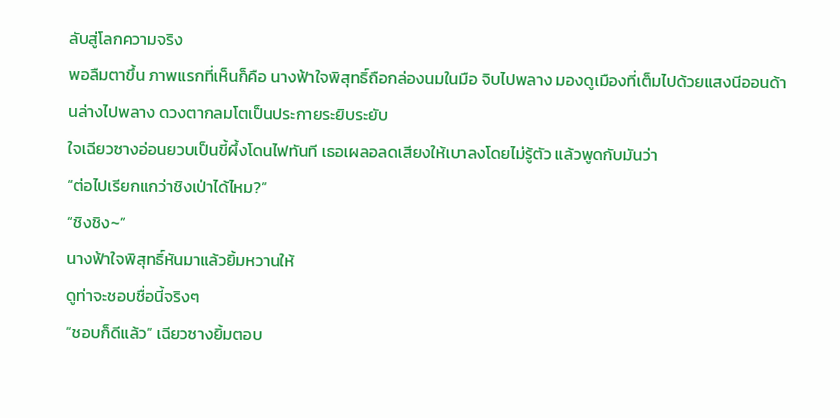ลับสู่โลกความจริง
พอลืมตาขึ้น ภาพแรกที่เห็นก็คือ นางฟ้าใจพิสุทธิ์ถือกล่องนมในมือ จิบไปพลาง มองดูเมืองที่เต็มไปด้วยแสงนีออนด้านล่างไปพลาง ดวงตากลมโตเป็นประกายระยิบระยับ
ใจเฉียวซางอ่อนยวบเป็นขี้ผึ้งโดนไฟทันที เธอเผลอลดเสียงให้เบาลงโดยไม่รู้ตัว แล้วพูดกับมันว่า
“ต่อไปเรียกแกว่าชิงเป่าได้ไหม?”
“ชิงชิง~”
นางฟ้าใจพิสุทธิ์หันมาแล้วยิ้มหวานให้
ดูท่าจะชอบชื่อนี้จริงๆ
“ชอบก็ดีแล้ว” เฉียวซางยิ้มตอบ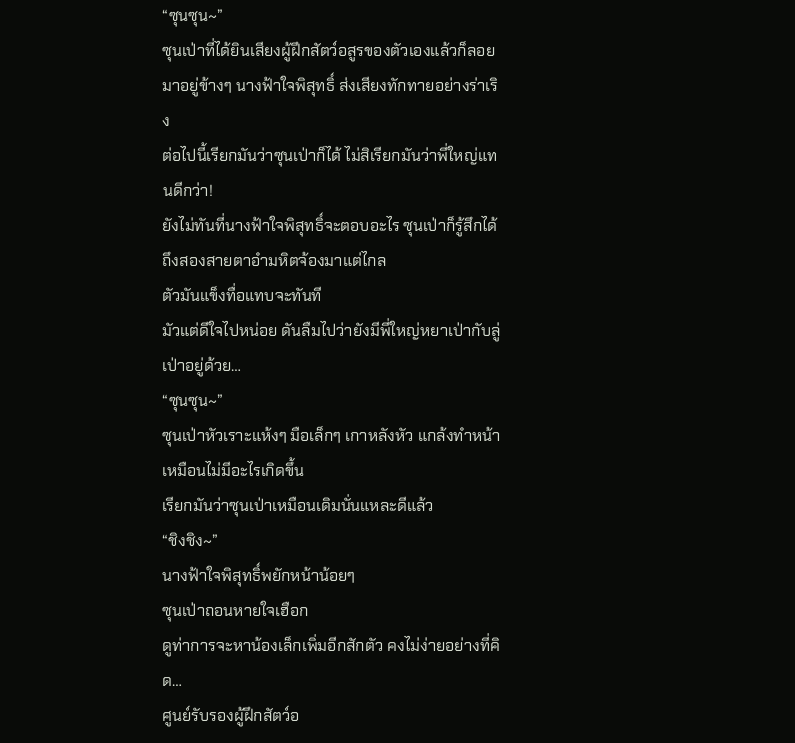“ซุนซุน~”
ซุนเป่าที่ได้ยินเสียงผู้ฝึกสัตว์อสูรของตัวเองแล้วก็ลอยมาอยู่ข้างๆ นางฟ้าใจพิสุทธิ์ ส่งเสียงทักทายอย่างร่าเริง
ต่อไปนี้เรียกมันว่าซุนเป่าก็ได้ ไม่สิเรียกมันว่าพี่ใหญ่แทนดีกว่า!
ยังไม่ทันที่นางฟ้าใจพิสุทธิ์จะตอบอะไร ซุนเป่าก็รู้สึกได้ถึงสองสายตาอำมหิตจ้องมาแต่ไกล
ตัวมันแข็งทื่อแทบจะทันที
มัวแต่ดีใจไปหน่อย ดันลืมไปว่ายังมีพี่ใหญ่หยาเป่ากับลู่เป่าอยู่ด้วย…
“ซุนซุน~”
ซุนเป่าหัวเราะแห้งๆ มือเล็กๆ เกาหลังหัว แกล้งทำหน้าเหมือนไม่มีอะไรเกิดขึ้น
เรียกมันว่าซุนเป่าเหมือนเดิมนั่นแหละดีแล้ว
“ชิงชิง~”
นางฟ้าใจพิสุทธิ์พยักหน้าน้อยๆ
ซุนเป่าถอนหายใจเฮือก
ดูท่าการจะหาน้องเล็กเพิ่มอีกสักตัว คงไม่ง่ายอย่างที่คิด…
ศูนย์รับรองผู้ฝึกสัตว์อ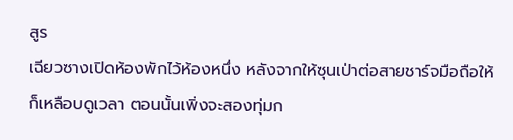สูร
เฉียวซางเปิดห้องพักไว้ห้องหนึ่ง หลังจากให้ซุนเป่าต่อสายชาร์จมือถือให้ ก็เหลือบดูเวลา ตอนนั้นเพิ่งจะสองทุ่มก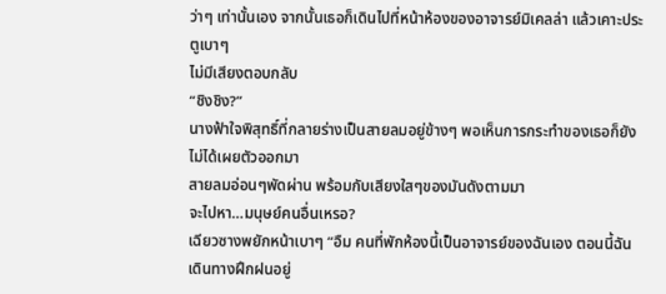ว่าๆ เท่านั้นเอง จากนั้นเธอก็เดินไปที่หน้าห้องของอาจารย์มิเคลล่า แล้วเคาะประตูเบาๆ
ไม่มีเสียงตอบกลับ
“ชิงชิง?”
นางฟ้าใจพิสุทธิ์ที่กลายร่างเป็นสายลมอยู่ข้างๆ พอเห็นการกระทำของเธอก็ยังไม่ได้เผยตัวออกมา
สายลมอ่อนๆพัดผ่าน พร้อมกับเสียงใสๆของมันดังตามมา
จะไปหา…มนุษย์คนอื่นเหรอ?
เฉียวซางพยักหน้าเบาๆ “อืม คนที่พักห้องนี้เป็นอาจารย์ของฉันเอง ตอนนี้ฉันเดินทางฝึกฝนอยู่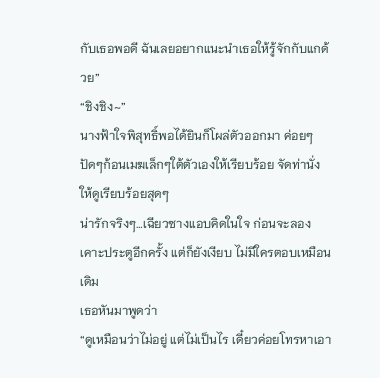กับเธอพอดี ฉันเลยอยากแนะนำเธอให้รู้จักกับแกด้วย”
“ชิงชิง~”
นางฟ้าใจพิสุทธิ์พอได้ยินก็โผล่ตัวออกมา ค่อยๆปัดๆก้อนเมฆเล็กๆใต้ตัวเองให้เรียบร้อย จัดท่านั่งให้ดูเรียบร้อยสุดๆ
น่ารักจริงๆ…เฉียวซางแอบคิดในใจ ก่อนจะลองเคาะประตูอีกครั้ง แต่ก็ยังเงียบ ไม่มีใครตอบเหมือนเดิม
เธอหันมาพูดว่า
“ดูเหมือนว่าไม่อยู่ แต่ไม่เป็นไร เดี๋ยวค่อยโทรหาเอา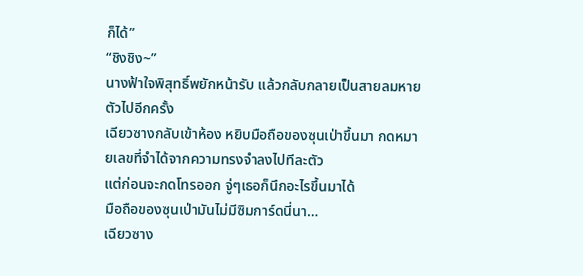ก็ได้”
“ชิงชิง~”
นางฟ้าใจพิสุทธิ์พยักหน้ารับ แล้วกลับกลายเป็นสายลมหายตัวไปอีกครั้ง
เฉียวซางกลับเข้าห้อง หยิบมือถือของซุนเป่าขึ้นมา กดหมายเลขที่จำได้จากความทรงจำลงไปทีละตัว
แต่ก่อนจะกดโทรออก จู่ๆเธอก็นึกอะไรขึ้นมาได้
มือถือของซุนเป่ามันไม่มีซิมการ์ดนี่นา…
เฉียวซาง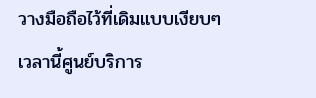วางมือถือไว้ที่เดิมแบบเงียบๆ
เวลานี้ศูนย์บริการ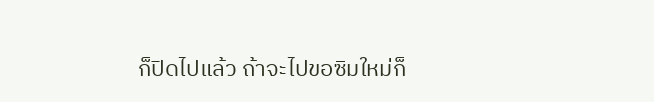ก็ปิดไปแล้ว ถ้าจะไปขอซิมใหม่ก็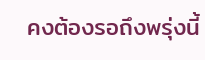คงต้องรอถึงพรุ่งนี้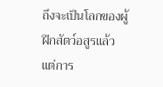ถึงจะเป็นโลกของผู้ฝึกสัตว์อสูรแล้ว แต่การ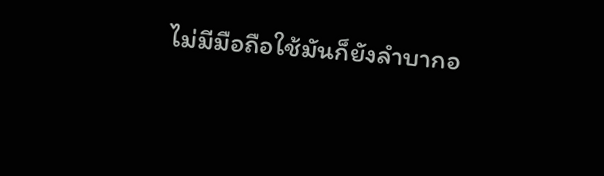ไม่มีมือถือใช้มันก็ยังลำบากอ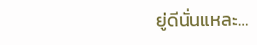ยู่ดีนั่นแหละ…